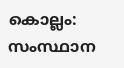കൊല്ലം: സംസ്ഥാന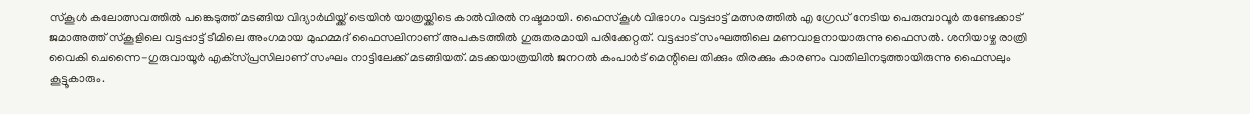സ്‌കൂള്‍ കലോത്സവത്തില്‍ പങ്കെടുത്ത് മടങ്ങിയ വിദ്യാര്‍ഥിയ്ക്ക് ട്രെയിന്‍ യാത്രയ്ക്കിടെ കാല്‍വിരല്‍ നഷ്ടമായി. ഹൈസ്‌കൂള്‍ വിഭാഗം വട്ടപ്പാട്ട് മത്സരത്തില്‍ എ ഗ്രേഡ് നേടിയ പെരുമ്പാവൂര്‍ തണ്ടേക്കാട് ജമാഅത്ത് സ്‌കൂളിലെ വട്ടപ്പാട്ട് ടീമിലെ അംഗമായ മുഹമ്മദ് ഫൈസലിനാണ് അപകടത്തില്‍ ഗുരുതരമായി പരിക്കേറ്റത്. വട്ടപ്പാട് സംഘത്തിലെ മണവാളനായാരുന്നു ഫൈസല്‍. ശനിയാഴ്ച രാത്രി വൈകി ചെന്നൈ-ഗുരുവായൂര്‍ എക്‌സ്പ്രസിലാണ് സംഘം നാട്ടിലേക്ക് മടങ്ങിയത്. മടക്കയാത്രയില്‍ ജനറല്‍ കംപാര്‍ട് മെന്റിലെ തിക്കും തിരക്കും കാരണം വാതിലിനടുത്തായിരുന്നു ഫൈസലും കൂട്ടൂകാരും.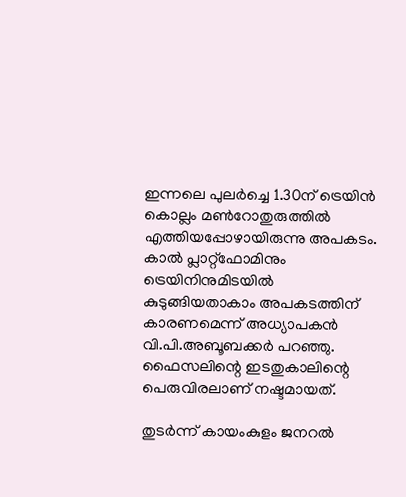ഇന്നലെ പുലര്‍ച്ചെ 1.30ന് ട്രെയിന്‍ കൊല്ലം മണ്‍റോതുരുത്തില്‍ എത്തിയപ്പോഴായിരുന്നു അപകടം. കാല്‍ പ്ലാറ്റ്‌ഫോമിനും ട്രെയിനിനുമിടയില്‍ കുടുങ്ങിയതാകാം അപകടത്തിന് കാരണമെന്ന് അധ്യാപകന്‍ വി.പി.അബൂബക്കര്‍ പറഞ്ഞു. ഫൈസലിന്റെ ഇടതുകാലിന്റെ പെരുവിരലാണ് നഷ്ടമായത്.

തുടര്‍ന്ന് കായംകുളം ജനറല്‍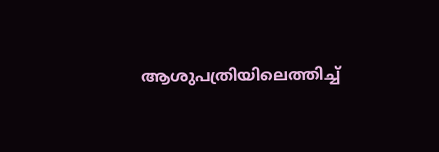ആശുപത്രിയിലെത്തിച്ച്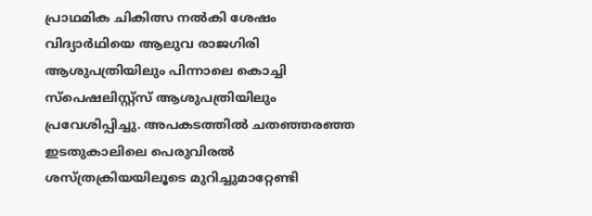പ്രാഥമിക ചികിത്സ നല്‍കി ശേഷം വിദ്യാര്‍ഥിയെ ആലുവ രാജഗിരി ആശുപത്രിയിലും പിന്നാലെ കൊച്ചി സ്‌പെഷലിസ്റ്റ്‌സ് ആശുപത്രിയിലും പ്രവേശിപ്പിച്ചു. അപകടത്തില്‍ ചതഞ്ഞരഞ്ഞ ഇടതുകാലിലെ പെരുവിരല്‍ ശസ്ത്രക്രിയയിലൂടെ മുറിച്ചുമാറ്റേണ്ടി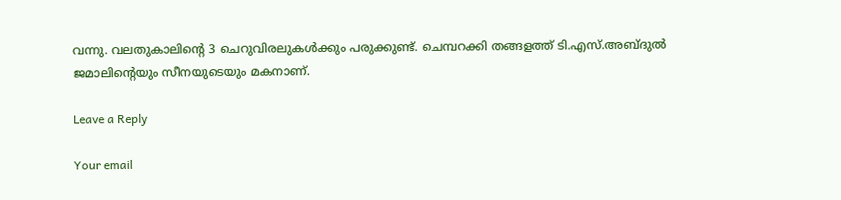വന്നു. വലതുകാലിന്റെ 3 ചെറുവിരലുകള്‍ക്കും പരുക്കുണ്ട്. ചെമ്പറക്കി തങ്ങളത്ത് ടി.എസ്.അബ്ദുല്‍ ജമാലിന്റെയും സീനയുടെയും മകനാണ്.

Leave a Reply

Your email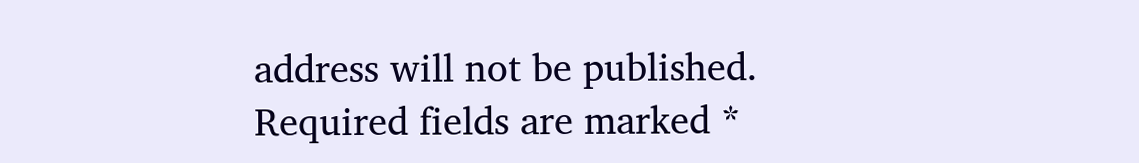address will not be published. Required fields are marked *